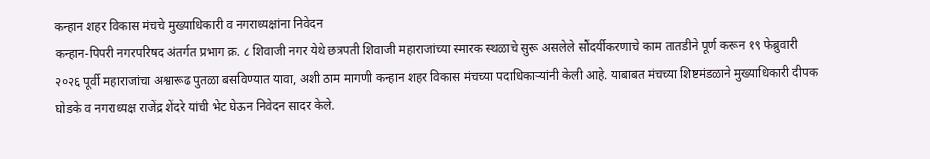कन्हान शहर विकास मंचचे मुख्याधिकारी व नगराध्यक्षांना निवेदन
कन्हान-पिपरी नगरपरिषद अंतर्गत प्रभाग क्र. ८ शिवाजी नगर येथे छत्रपती शिवाजी महाराजांच्या स्मारक स्थळाचे सुरू असलेले सौंदर्यीकरणाचे काम तातडीने पूर्ण करून १९ फेब्रुवारी २०२६ पूर्वी महाराजांचा अश्वारूढ पुतळा बसविण्यात यावा, अशी ठाम मागणी कन्हान शहर विकास मंचच्या पदाधिकाऱ्यांनी केली आहे. याबाबत मंचच्या शिष्टमंडळाने मुख्याधिकारी दीपक घोडके व नगराध्यक्ष राजेंद्र शेंदरे यांची भेट घेऊन निवेदन सादर केले.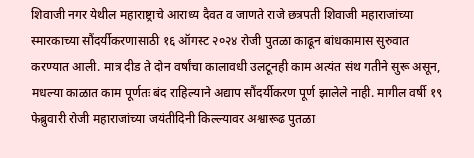शिवाजी नगर येथील महाराष्ट्राचे आराध्य दैवत व जाणते राजे छत्रपती शिवाजी महाराजांच्या स्मारकाच्या सौंदर्यीकरणासाठी १६ ऑगस्ट २०२४ रोजी पुतळा काढून बांधकामास सुरुवात करण्यात आली. मात्र दीड ते दोन वर्षांचा कालावधी उलटूनही काम अत्यंत संथ गतीने सुरू असून, मधल्या काळात काम पूर्णतः बंद राहिल्याने अद्याप सौंदर्यीकरण पूर्ण झालेले नाही. मागील वर्षी १९ फेब्रुवारी रोजी महाराजांच्या जयंतीदिनी किल्ल्यावर अश्वारूढ पुतळा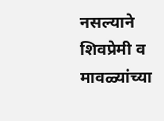नसल्याने शिवप्रेमी व मावळ्यांच्या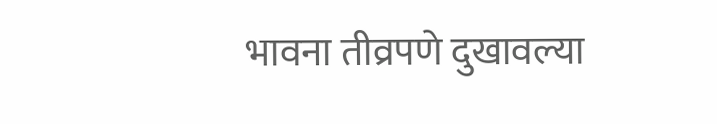भावना तीव्रपणे दुखावल्या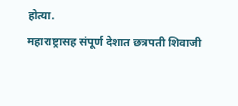होत्या.
महाराष्ट्रासह संपूर्ण देशात छत्रपती शिवाजी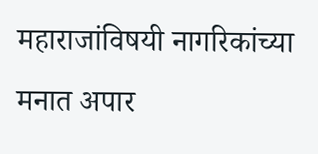महाराजांविषयी नागरिकांच्या मनात अपार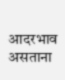आदरभाव असताना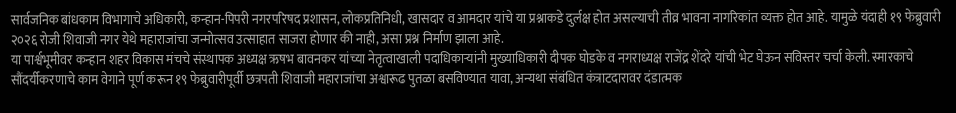सार्वजनिक बांधकाम विभागाचे अधिकारी, कन्हान-पिपरी नगरपरिषद प्रशासन, लोकप्रतिनिधी, खासदार व आमदार यांचे या प्रश्नाकडे दुर्लक्ष होत असल्याची तीव्र भावना नागरिकांत व्यक्त होत आहे. यामुळे यंदाही १९ फेब्रुवारी २०२६ रोजी शिवाजी नगर येथे महाराजांचा जन्मोत्सव उत्साहात साजरा होणार की नाही, असा प्रश्न निर्माण झाला आहे.
या पार्श्वभूमीवर कन्हान शहर विकास मंचचे संस्थापक अध्यक्ष ऋषभ बावनकर यांच्या नेतृत्वाखाली पदाधिकाऱ्यांनी मुख्याधिकारी दीपक घोडके व नगराध्यक्ष राजेंद्र शेंदरे यांची भेट घेऊन सविस्तर चर्चा केली. स्मारकाचे सौंदर्यीकरणाचे काम वेगाने पूर्ण करून १९ फेब्रुवारीपूर्वी छत्रपती शिवाजी महाराजांचा अश्वारूढ पुतळा बसविण्यात यावा, अन्यथा संबंधित कंत्राटदारावर दंडात्मक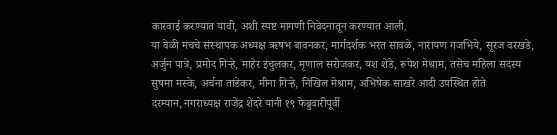कारवाई करण्यात यावी, अशी स्पष्ट मागणी निवेदनातून करण्यात आली.
या वेळी मंचचे संस्थापक अध्यक्ष ऋषभ बावनकर, मार्गदर्शक भरत सावळे, नारायण गजभिये, सूरज वरखडे, अर्जुन पात्रे, प्रमोद गिऱ्हे, माहेर इंचुलकर, मृणाल सरोजकर, यश शेंडे, रूपेश मेश्राम, तसेच महिला सदस्य सुषमा मस्के, अर्चना तांडेकर, मीना गिऱ्हे, निखिल मेश्राम, अभिषेक साखरे आदी उपस्थित होते
दरम्यान, नगराध्यक्ष राजेंद्र शेंदरे यांनी १९ फेब्रुवारीपूर्वी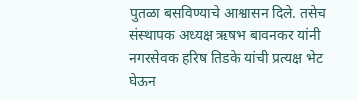पुतळा बसविण्याचे आश्वासन दिले. तसेच संस्थापक अध्यक्ष ऋषभ बावनकर यांनी नगरसेवक हरिष तिडके यांची प्रत्यक्ष भेट घेऊन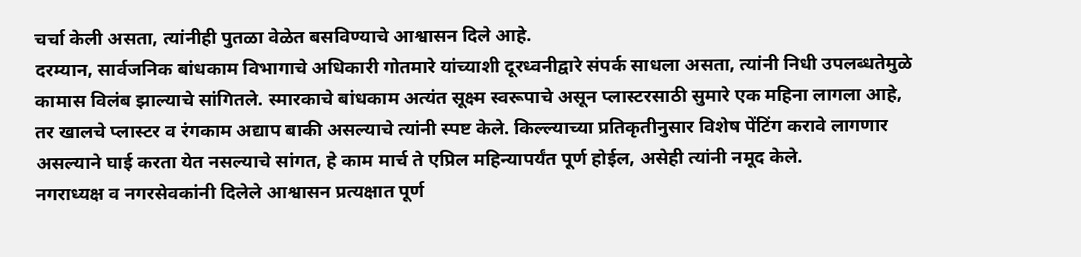चर्चा केली असता, त्यांनीही पुतळा वेळेत बसविण्याचे आश्वासन दिले आहे.
दरम्यान, सार्वजनिक बांधकाम विभागाचे अधिकारी गोतमारे यांच्याशी दूरध्वनीद्वारे संपर्क साधला असता, त्यांनी निधी उपलब्धतेमुळे कामास विलंब झाल्याचे सांगितले. स्मारकाचे बांधकाम अत्यंत सूक्ष्म स्वरूपाचे असून प्लास्टरसाठी सुमारे एक महिना लागला आहे, तर खालचे प्लास्टर व रंगकाम अद्याप बाकी असल्याचे त्यांनी स्पष्ट केले. किल्ल्याच्या प्रतिकृतीनुसार विशेष पेंटिंग करावे लागणार असल्याने घाई करता येत नसल्याचे सांगत, हे काम मार्च ते एप्रिल महिन्यापर्यंत पूर्ण होईल, असेही त्यांनी नमूद केले.
नगराध्यक्ष व नगरसेवकांनी दिलेले आश्वासन प्रत्यक्षात पूर्ण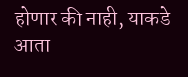होणार की नाही, याकडे आता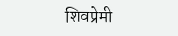शिवप्रेमी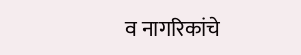व नागरिकांचे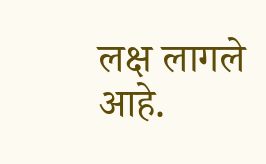लक्ष लागले आहे.